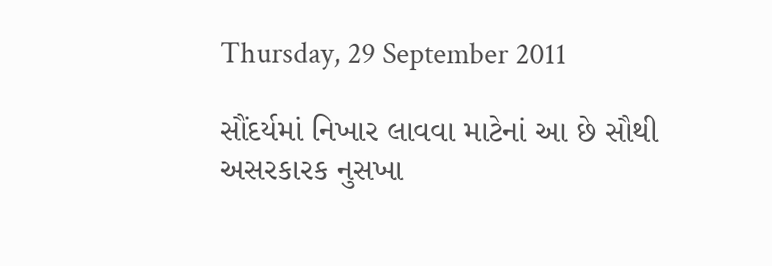Thursday, 29 September 2011

સૌંદર્યમાં નિખાર લાવવા માટેનાં આ છે સૌથી અસરકારક નુસખા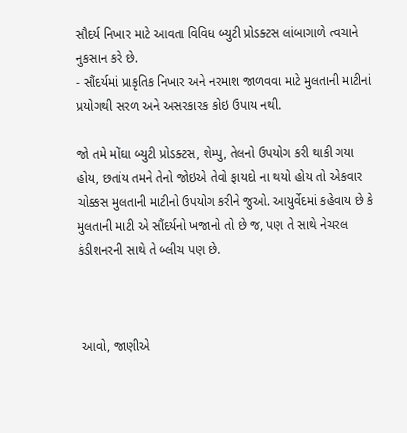સૌદર્ય નિખાર માટે આવતા વિવિધ બ્યુટી પ્રોડક્ટસ લાંબાગાળે ત્વચાને નુકસાન કરે છે.
- સૌંદર્યમાં પ્રાકૃતિક નિખાર અને નરમાશ જાળવવા માટે મુલતાની માટીનાં પ્રયોગથી સરળ અને અસરકારક કોઇ ઉપાય નથી.

જો તમે મોંઘા બ્યુટી પ્રોડક્ટસ, શેમ્પુ, તેલનો ઉપયોગ કરી થાકી ગયા હોય, છતાંય તમને તેનો જોઇએ તેવો ફાયદો ના થયો હોય તો એકવાર ચોક્કસ મુલતાની માટીનો ઉપયોગ કરીને જુઓ. આયુર્વેદમાં કહેવાય છે કે મુલતાની માટી એ સૌંદર્યનો ખજાનો તો છે જ, પણ તે સાથે નેચરલ કંડીશનરની સાથે તે બ્લીચ પણ છે.



 આવો, જાણીએ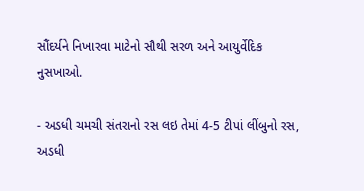સૌંદર્યને નિખારવા માટેનો સૌથી સરળ અને આયુર્વેદિક નુસખાઓ.

- અડધી ચમચી સંતરાનો રસ લઇ તેમાં 4-5 ટીપાં લીંબુનો રસ, અડધી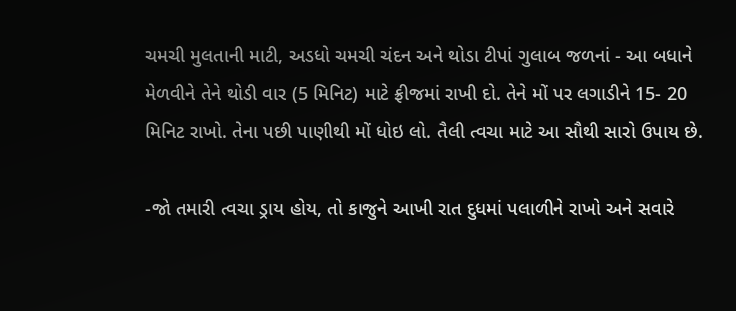ચમચી મુલતાની માટી, અડધો ચમચી ચંદન અને થોડા ટીપાં ગુલાબ જળનાં - આ બધાને મેળવીને તેને થોડી વાર (5 મિનિટ) માટે ફ્રીજમાં રાખી દો. તેને મોં પર લગાડીને 15- 20 મિનિટ રાખો. તેના પછી પાણીથી મોં ધોઇ લો. તૈલી ત્વચા માટે આ સૌથી સારો ઉપાય છે.

-જો તમારી ત્વચા ડ્રાય હોય, તો કાજુને આખી રાત દુધમાં પલાળીને રાખો અને સવારે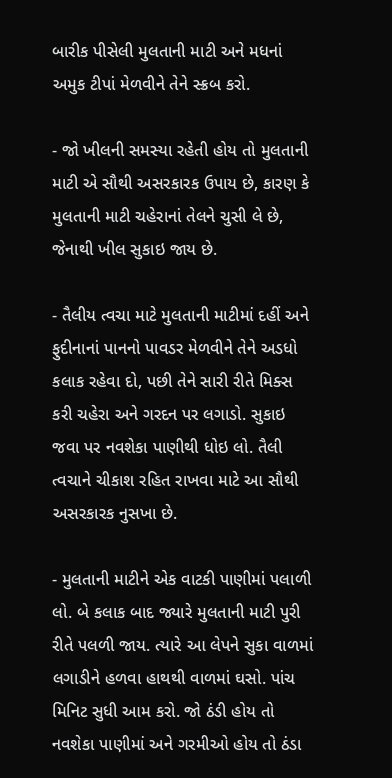બારીક પીસેલી મુલતાની માટી અને મધનાં અમુક ટીપાં મેળવીને તેને સ્ક્રબ કરો.

- જો ખીલની સમસ્યા રહેતી હોય તો મુલતાની માટી એ સૌથી અસરકારક ઉપાય છે, કારણ કે મુલતાની માટી ચહેરાનાં તેલને ચુસી લે છે, જેનાથી ખીલ સુકાઇ જાય છે.

- તૈલીય ત્વચા માટે મુલતાની માટીમાં દહીં અને ફુદીનાનાં પાનનો પાવડર મેળવીને તેને અડધો કલાક રહેવા દો, પછી તેને સારી રીતે મિક્સ કરી ચહેરા અને ગરદન પર લગાડો. સુકાઇ જવા પર નવશેકા પાણીથી ધોઇ લો. તૈલી ત્વચાને ચીકાશ રહિત રાખવા માટે આ સૌથી અસરકારક નુસખા છે.

- મુલતાની માટીને એક વાટકી પાણીમાં પલાળી લો. બે કલાક બાદ જ્યારે મુલતાની માટી પુરી રીતે પલળી જાય. ત્યારે આ લેપને સુકા વાળમાં લગાડીને હળવા હાથથી વાળમાં ઘસો. પાંચ મિનિટ સુધી આમ કરો. જો ઠંડી હોય તો નવશેકા પાણીમાં અને ગરમીઓ હોય તો ઠંડા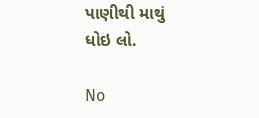પાણીથી માથું ધોઇ લો.

No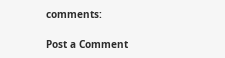comments:

Post a Comment